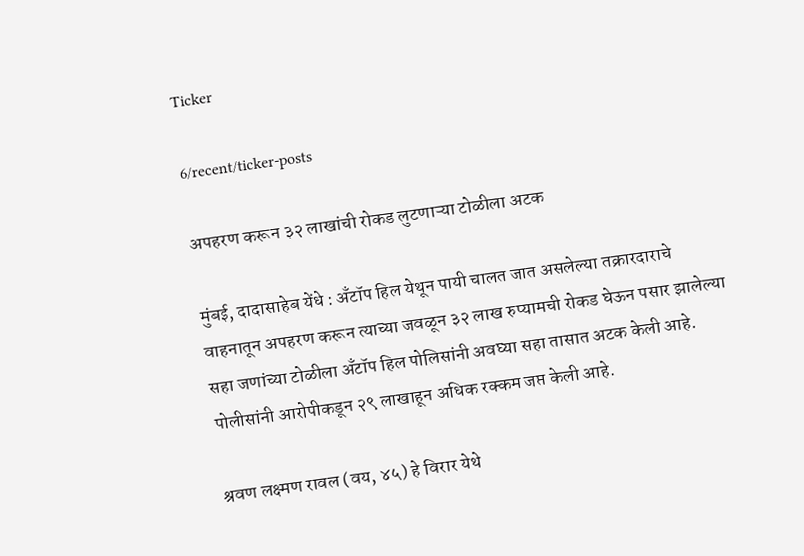Ticker

6/recent/ticker-posts

अपहरण करून ३२ लाखांची रोकड लुटणाऱ्या टोळीला अटक

मुंबई, दादासाहेब येंधे : अँटॉप हिल येथून पायी चालत जात असलेल्या तक्रारदाराचे वाहनातून अपहरण करून त्याच्या जवळून ३२ लाख रुप्यामची रोकड घेऊन पसार झालेल्या सहा जणांच्या टोळीला अँटॉप हिल पोलिसांनी अवघ्या सहा तासात अटक केली आहे. पोलीसांनी आरोपीकडून २९ लाखाहून अधिक रक्कम जप्त केली आहे.

श्रवण लक्ष्मण रावल (वय, ४५) हे विरार येथे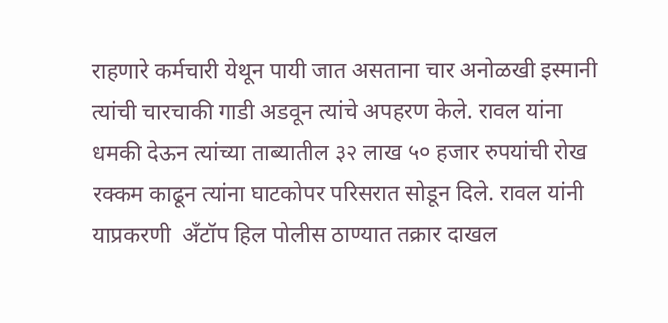राहणारे कर्मचारी येथून पायी जात असताना चार अनोळखी इस्मानी त्यांची चारचाकी गाडी अडवून त्यांचे अपहरण केले. रावल यांना धमकी देऊन त्यांच्या ताब्यातील ३२ लाख ५० हजार रुपयांची रोख रक्कम काढून त्यांना घाटकोपर परिसरात सोडून दिले. रावल यांनी याप्रकरणी  अँटॉप हिल पोलीस ठाण्यात तक्रार दाखल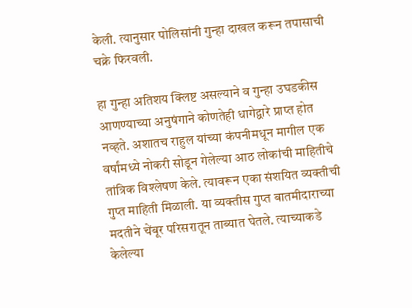केली. त्यानुसार पोलिसांनी गुन्हा दाखल करून तपासाची चक्रे फिरवली.

हा गुन्हा अतिशय क्लिष्ट असल्याने व गुन्हा उघडकीस आणण्याच्या अनुषंगाने कोणतेही धागेद्वारे प्राप्त होत नव्हते. अशातच राहुल यांच्या कंपनीमधून मागील एक वर्षांमध्ये नोकरी सोडून गेलेल्या आठ लोकांची माहितीचे तांत्रिक विश्लेषण केले. त्यावरून एका संशयित व्यक्तीची गुप्त माहिती मिळाली. या व्यक्तीस गुप्त बातमीदाराच्या मदतीने चेंबूर परिसरातून ताब्यात घेतले. त्याच्याकडे केलेल्या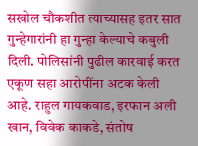सखोल चौकशीत त्याच्यासह इतर सात गुन्हेगारांनी हा गुन्हा केल्याचे कबुली दिली. पोलिसांनी पुढील कारवाई करत एकूण सहा आरोपींना अटक केली आहे. राहुल गायकवाड, इरफान अली खान, विवेक काकडे, संतोष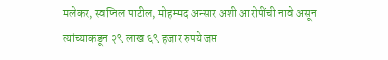मलेकर, स्वप्निल पाटील, मोहम्मद अन्सार अशी आरोपींची नावे असून त्यांच्याकडून २९ लाख ६९ हजार रुपये जप्त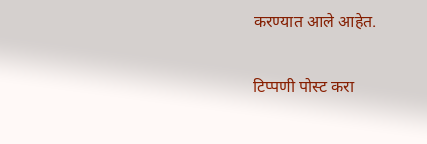करण्यात आले आहेत.

टिप्पणी पोस्ट करा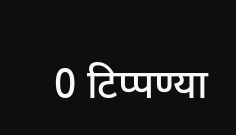0 टिप्पण्या